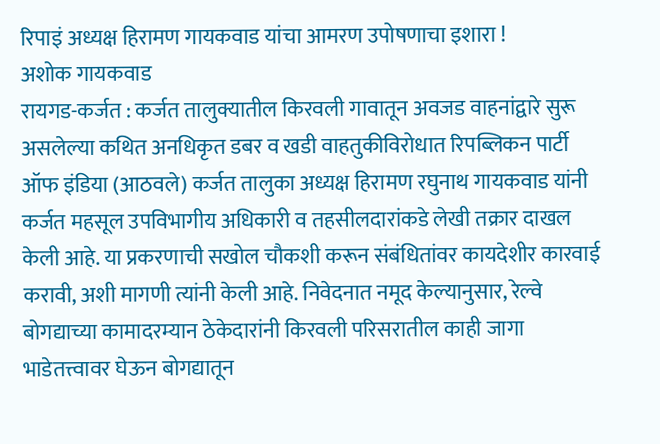रिपाइं अध्यक्ष हिरामण गायकवाड यांचा आमरण उपोषणाचा इशारा !
अशोक गायकवाड
रायगड-कर्जत : कर्जत तालुक्यातील किरवली गावातून अवजड वाहनांद्वारे सुरू असलेल्या कथित अनधिकृत डबर व खडी वाहतुकीविरोधात रिपब्लिकन पार्टी ऑफ इंडिया (आठवले) कर्जत तालुका अध्यक्ष हिरामण रघुनाथ गायकवाड यांनी कर्जत महसूल उपविभागीय अधिकारी व तहसीलदारांकडे लेखी तक्रार दाखल केली आहे. या प्रकरणाची सखोल चौकशी करून संबंधितांवर कायदेशीर कारवाई करावी, अशी मागणी त्यांनी केली आहे. निवेदनात नमूद केल्यानुसार, रेल्वे बोगद्याच्या कामादरम्यान ठेकेदारांनी किरवली परिसरातील काही जागा भाडेतत्त्वावर घेऊन बोगद्यातून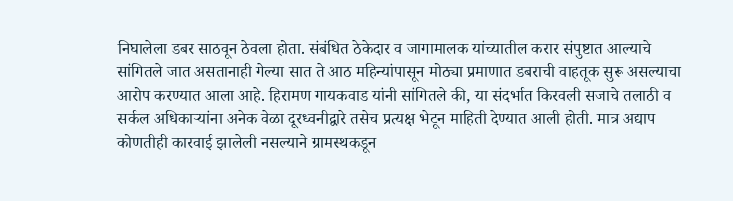निघालेला डबर साठवून ठेवला होता. संबंधित ठेकेदार व जागामालक यांच्यातील करार संपुष्टात आल्याचे सांगितले जात असतानाही गेल्या सात ते आठ महिन्यांपासून मोठ्या प्रमाणात डबराची वाहतूक सुरू असल्याचा आरोप करण्यात आला आहे. हिरामण गायकवाड यांनी सांगितले की, या संदर्भात किरवली सजाचे तलाठी व सर्कल अधिकाऱ्यांना अनेक वेळा दूरध्वनीद्वारे तसेच प्रत्यक्ष भेटून माहिती देण्यात आली होती. मात्र अद्याप कोणतीही कारवाई झालेली नसल्याने ग्रामस्थकडून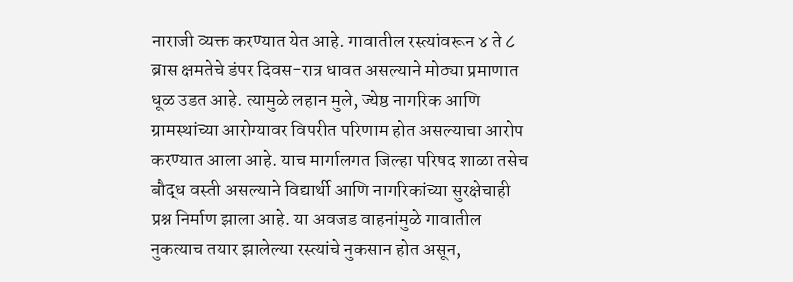नाराजी व्यक्त करण्यात येत आहे. गावातील रस्त्यांवरून ४ ते ८ ब्रास क्षमतेचे डंपर दिवस-रात्र धावत असल्याने मोठ्या प्रमाणात धूळ उडत आहे. त्यामुळे लहान मुले, ज्येष्ठ नागरिक आणि ग्रामस्थांच्या आरोग्यावर विपरीत परिणाम होत असल्याचा आरोप करण्यात आला आहे. याच मार्गालगत जिल्हा परिषद शाळा तसेच बौद्ध वस्ती असल्याने विद्यार्थी आणि नागरिकांच्या सुरक्षेचाही प्रश्न निर्माण झाला आहे. या अवजड वाहनांमुळे गावातील नुकत्याच तयार झालेल्या रस्त्यांचे नुकसान होत असून,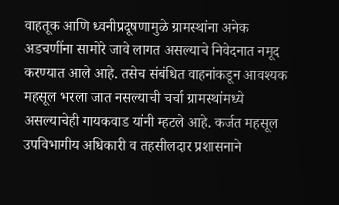वाहतूक आणि ध्वनीप्रदूषणामुळे ग्रामस्थांना अनेक अडचणींना सामोरे जावे लागत असल्याचे निवेदनात नमूद करण्यात आले आहे. तसेच संबंधित वाहनांकडून आवश्यक महसूल भरला जात नसल्याची चर्चा ग्रामस्थांमध्ये असल्याचेही गायकवाड यांनी म्हटले आहे. कर्जत महसूल उपविभागीय अधिकारी व तहसीलदार प्रशासनाने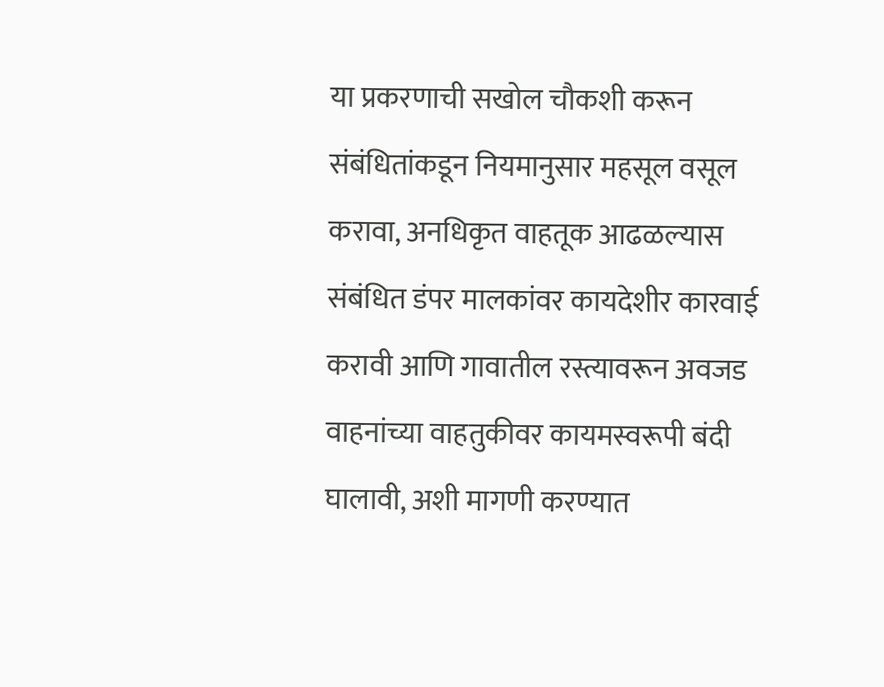या प्रकरणाची सखोल चौकशी करून संबंधितांकडून नियमानुसार महसूल वसूल करावा, अनधिकृत वाहतूक आढळल्यास संबंधित डंपर मालकांवर कायदेशीर कारवाई करावी आणि गावातील रस्त्यावरून अवजड वाहनांच्या वाहतुकीवर कायमस्वरूपी बंदी घालावी, अशी मागणी करण्यात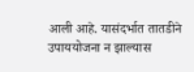आली आहे. यासंदर्भात तातडीने उपाययोजना न झाल्यास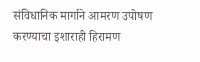संविधानिक मार्गाने आमरण उपोषण करण्याचा इशाराही हिरामण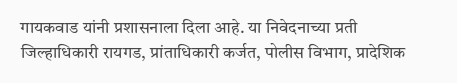गायकवाड यांनी प्रशासनाला दिला आहे. या निवेदनाच्या प्रती जिल्हाधिकारी रायगड, प्रांताधिकारी कर्जत, पोलीस विभाग, प्रादेशिक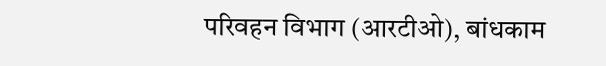परिवहन विभाग (आरटीओ), बांधकाम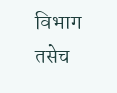विभाग तसेच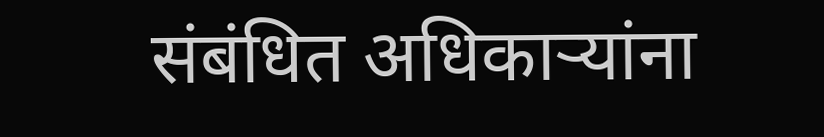संबंधित अधिकाऱ्यांना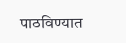पाठविण्यात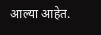आल्या आहेत.